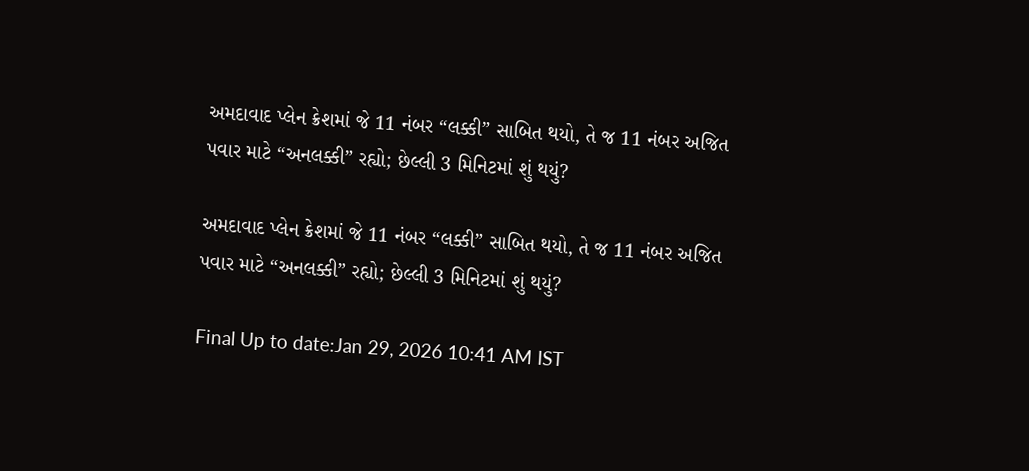અમદાવાદ પ્લેન ક્રેશમાં જે 11 નંબર “લક્કી” સાબિત થયો, તે જ 11 નંબર અજિત પવાર માટે “અનલક્કી” રહ્યો; છેલ્લી 3 મિનિટમાં શું થયું?

અમદાવાદ પ્લેન ક્રેશમાં જે 11 નંબર “લક્કી” સાબિત થયો, તે જ 11 નંબર અજિત પવાર માટે “અનલક્કી” રહ્યો; છેલ્લી 3 મિનિટમાં શું થયું?

Final Up to date:Jan 29, 2026 10:41 AM IST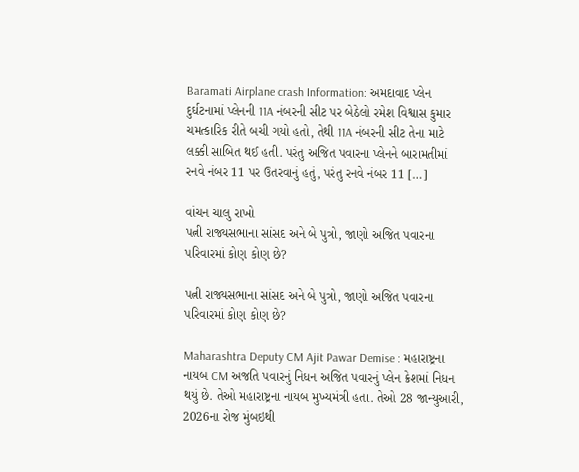Baramati Airplane crash Information: અમદાવાદ પ્લેન દુર્ઘટનામાં પ્લેનની 11A નંબરની સીટ પર બેઠેલો રમેશ વિશ્વાસ કુમાર ચમત્કારિક રીતે બચી ગયો હતો, તેથી 11A નંબરની સીટ તેના માટે લક્કી સાબિત થઈ હતી. પરંતુ અજિત પવારના પ્લેનને બારામતીમાં રનવે નંબર 11 પર ઉતરવાનું હતું, પરંતુ રનવે નંબર 11 […]

વાંચન ચાલુ રાખો
પત્ની રાજ્યસભાના સાંસદ અને બે પુત્રો, જાણો અજિત પવારના પરિવારમાં કોણ કોણ છે?

પત્ની રાજ્યસભાના સાંસદ અને બે પુત્રો, જાણો અજિત પવારના પરિવારમાં કોણ કોણ છે?

Maharashtra Deputy CM Ajit Pawar Demise : મહારાષ્ટ્રના નાયબ CM અજતિ પવારનું નિધન અજિત પવારનું પ્લેન ક્રેશમાં નિધન થયું છે. તેઓ મહારાષ્ટ્રના નાયબ મુખ્યમંત્રી હતા. તેઓ 28 જાન્યુઆરી, 2026ના રોજ મુંબઇથી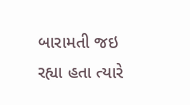બારામતી જઇ રહ્યા હતા ત્યારે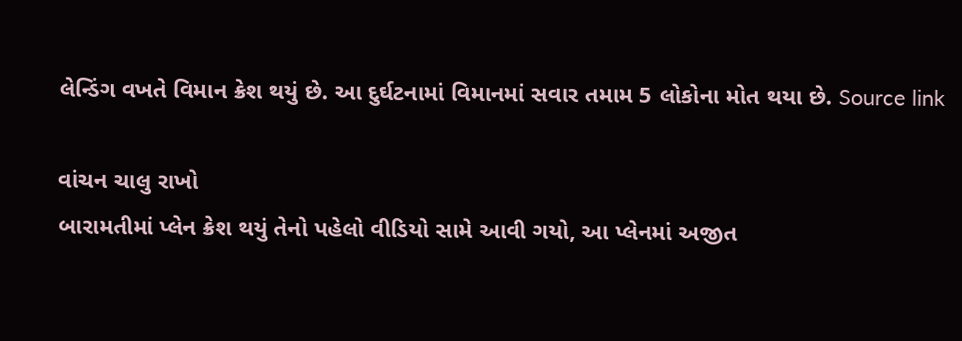લેન્ડિંગ વખતે વિમાન ક્રેશ થયું છે. આ દુર્ઘટનામાં વિમાનમાં સવાર તમામ 5 લોકોના મોત થયા છે. Source link

વાંચન ચાલુ રાખો
બારામતીમાં પ્લેન ક્રેશ થયું તેનો પહેલો વીડિયો સામે આવી ગયો, આ પ્લેનમાં અજીત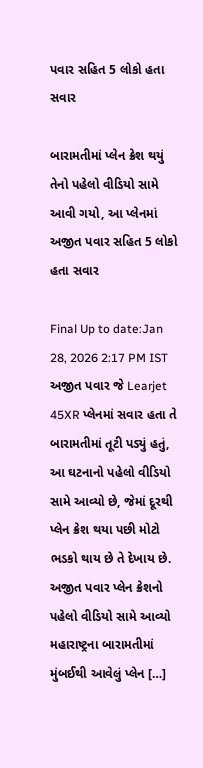પવાર સહિત 5 લોકો હતા સવાર

બારામતીમાં પ્લેન ક્રેશ થયું તેનો પહેલો વીડિયો સામે આવી ગયો, આ પ્લેનમાં અજીત પવાર સહિત 5 લોકો હતા સવાર

Final Up to date:Jan 28, 2026 2:17 PM IST અજીત પવાર જે Learjet 45XR પ્લેનમાં સવાર હતા તે બારામતીમાં તૂટી પડ્યું હતું, આ ઘટનાનો પહેલો વીડિયો સામે આવ્યો છે, જેમાં દૂરથી પ્લેન ક્રેશ થયા પછી મોટો ભડકો થાય છે તે દેખાય છે. અજીત પવાર પ્લેન ક્રેશનો પહેલો વીડિયો સામે આવ્યો મહારાષ્ટ્રના બારામતીમાં મુંબઈથી આવેલું પ્લેન […]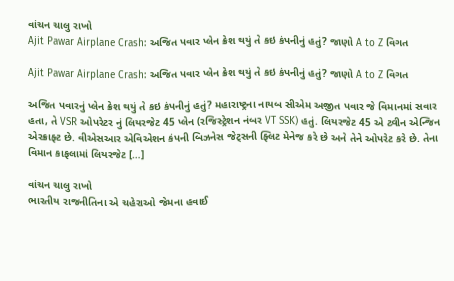વાંચન ચાલુ રાખો
Ajit Pawar Airplane Crash: અજિત પવાર પ્લેન ક્રેશ થયું તે કઇ કંપનીનું હતું? જાણો A to Z વિગત

Ajit Pawar Airplane Crash: અજિત પવાર પ્લેન ક્રેશ થયું તે કઇ કંપનીનું હતું? જાણો A to Z વિગત

અજિત પવારનું પ્લેન ક્રેશ થયું તે કઇ કંપનીનું હતું? મહારાષ્ટ્રના નાયબ સીએમ અજીત પવાર જે વિમાનમાં સવાર હતા, તે VSR ઓપરેટર નું લિયરજેટ 45 પ્લેન (રજિસ્ટ્રેશન નંબર VT SSK) હતું. લિયરજેટ 45 એ ટ્વીન એન્જિન એરક્રાફ્ટ છે. વીએસઆર એવિએશન કંપની બિઝનેસ જેટ્સની ફ્લિટ મેનેજ કરે છે અને તેને ઓપરેટ કરે છે. તેના વિમાન કાફલામાં લિયરજેટ […]

વાંચન ચાલુ રાખો
ભારતીય રાજનીતિના એ ચહેરાઓ જેમના હવાઈ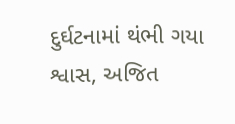દુર્ઘટનામાં થંભી ગયા શ્વાસ, અજિત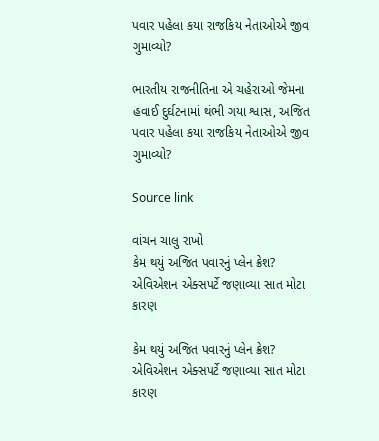પવાર પહેલા કયા રાજકિય નેતાઓએ જીવ ગુમાવ્યો?

ભારતીય રાજનીતિના એ ચહેરાઓ જેમના હવાઈ દુર્ઘટનામાં થંભી ગયા શ્વાસ, અજિત પવાર પહેલા કયા રાજકિય નેતાઓએ જીવ ગુમાવ્યો?

Source link

વાંચન ચાલુ રાખો
કેમ થયું અજિત પવારનું પ્લેન ક્રેશ? એવિએશન એક્સપર્ટે જણાવ્યા સાત મોટા કારણ

કેમ થયું અજિત પવારનું પ્લેન ક્રેશ? એવિએશન એક્સપર્ટે જણાવ્યા સાત મોટા કારણ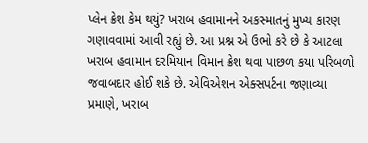પ્લેન ક્રેશ કેમ થયું? ખરાબ હવામાનને અકસ્માતનું મુખ્ય કારણ ગણાવવામાં આવી રહ્યું છે. આ પ્રશ્ન એ ઉભો કરે છે કે આટલા ખરાબ હવામાન દરમિયાન વિમાન ક્રેશ થવા પાછળ કયા પરિબળો જવાબદાર હોઈ શકે છે. એવિએશન એક્સપર્ટના જણાવ્યા પ્રમાણે, ખરાબ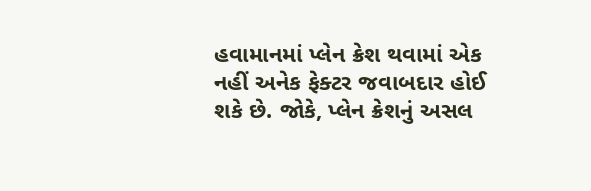હવામાનમાં પ્લેન ક્રેશ થવામાં એક નહીં અનેક ફેક્ટર જવાબદાર હોઈ શકે છે. જોકે, પ્લેન ક્રેશનું અસલ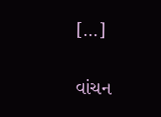[…]

વાંચન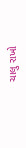ચાલુ રાખો